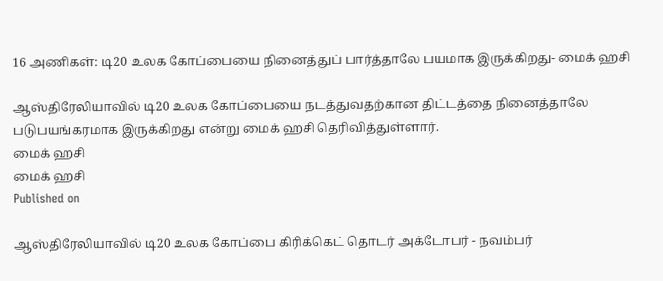16 அணிகள்: டி20 உலக கோப்பையை நினைத்துப் பார்த்தாலே பயமாக இருக்கிறது- மைக் ஹசி

ஆஸ்திரேலியாவில் டி20 உலக கோப்பையை நடத்துவதற்கான திட்டத்தை நினைத்தாலே படுபயங்கரமாக இருக்கிறது என்று மைக் ஹசி தெரிவித்துள்ளார்.
மைக் ஹசி
மைக் ஹசி
Published on

ஆஸ்திரேலியாவில் டி20 உலக கோப்பை கிரிக்கெட் தொடர் அக்டோபர் - நவம்பர்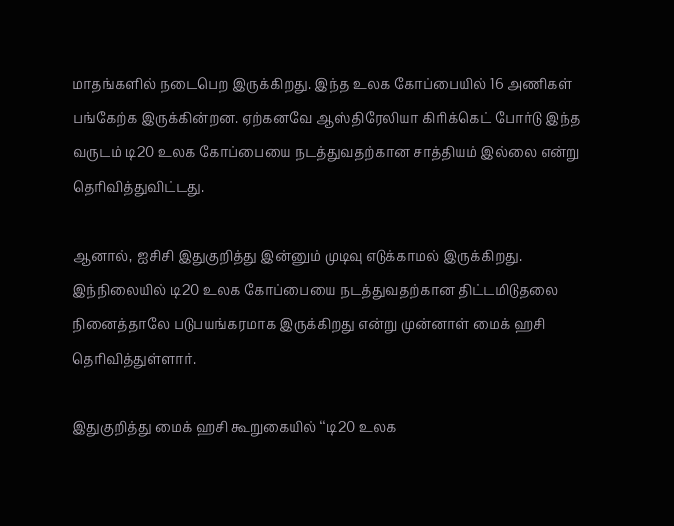மாதங்களில் நடைபெற இருக்கிறது. இந்த உலக கோப்பையில் 16 அணிகள் பங்கேற்க இருக்கின்றன. ஏற்கனவே ஆஸ்திரேலியா கிரிக்கெட் போர்டு இந்த வருடம் டி20 உலக கோப்பையை நடத்துவதற்கான சாத்தியம் இல்லை என்று தெரிவித்துவிட்டது.

ஆனால், ஐசிசி இதுகுறித்து இன்னும் முடிவு எடுக்காமல் இருக்கிறது. இந்நிலையில் டி20 உலக கோப்பையை நடத்துவதற்கான திட்டமிடுதலை நினைத்தாலே படுபயங்கரமாக இருக்கிறது என்று முன்னாள் மைக் ஹசி தெரிவித்துள்ளார்.

இதுகுறித்து மைக் ஹசி கூறுகையில் ‘‘டி20 உலக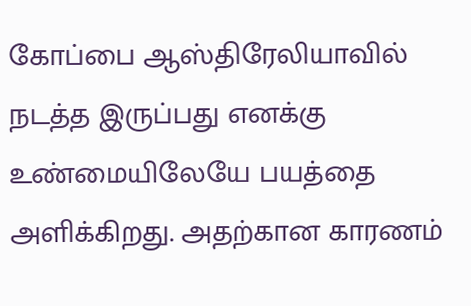கோப்பை ஆஸ்திரேலியாவில் நடத்த இருப்பது எனக்கு உண்மையிலேயே பயத்தை அளிக்கிறது. அதற்கான காரணம்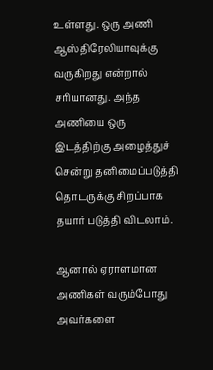உள்ளது. ஒரு அணி ஆஸ்திரேலியாவுக்கு வருகிறது என்றால் சரியானது. அந்த அணியை ஒரு இடத்திற்கு அழைத்துச் சென்று தனிமைப்படுத்தி தொடருக்கு சிறப்பாக தயார் படுத்தி விடலாம்.

ஆனால் ஏராளமான அணிகள் வரும்போது அவர்களை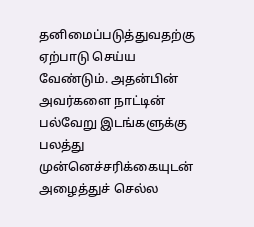தனிமைப்படுத்துவதற்கு ஏற்பாடு செய்ய வேண்டும். அதன்பின் அவர்களை நாட்டின் பல்வேறு இடங்களுக்கு பலத்து முன்னெச்சரிக்கையுடன் அழைத்துச் செல்ல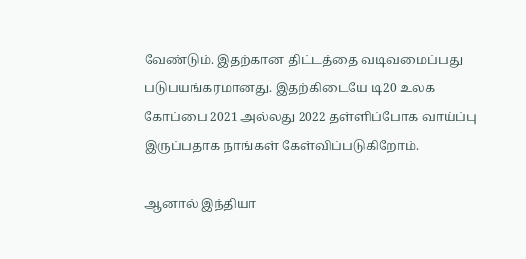வேண்டும். இதற்கான திட்டத்தை வடிவமைப்பது படுபயங்கரமானது. இதற்கிடையே டி20 உலக கோப்பை 2021 அல்லது 2022 தள்ளிப்போக வாய்ப்பு இருப்பதாக நாங்கள் கேள்விப்படுகிறோம்.

ஆனால் இந்தியா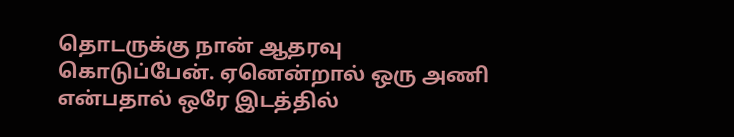தொடருக்கு நான் ஆதரவு கொடுப்பேன். ஏனென்றால் ஒரு அணி என்பதால் ஒரே இடத்தில்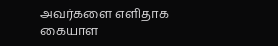அவர்களை எளிதாக கையாள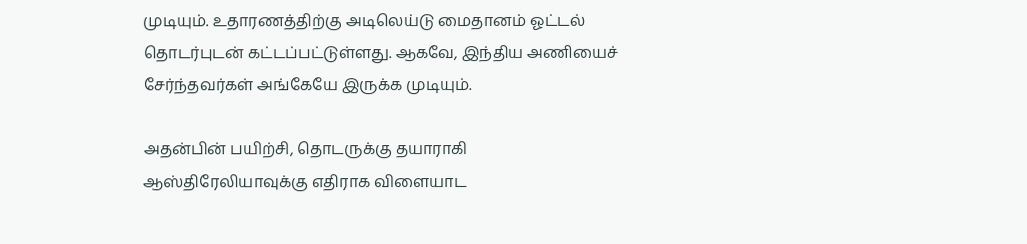முடியும். உதாரணத்திற்கு அடிலெய்டு மைதானம் ஓட்டல் தொடர்புடன் கட்டப்பட்டுள்ளது. ஆகவே, இந்திய அணியைச் சேர்ந்தவர்கள் அங்கேயே இருக்க முடியும்.

அதன்பின் பயிற்சி, தொடருக்கு தயாராகி ஆஸ்திரேலியாவுக்கு எதிராக விளையாட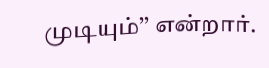முடியும்’’ என்றார்.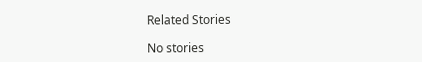Related Stories

No stories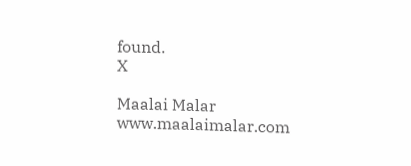found.
X

Maalai Malar
www.maalaimalar.com